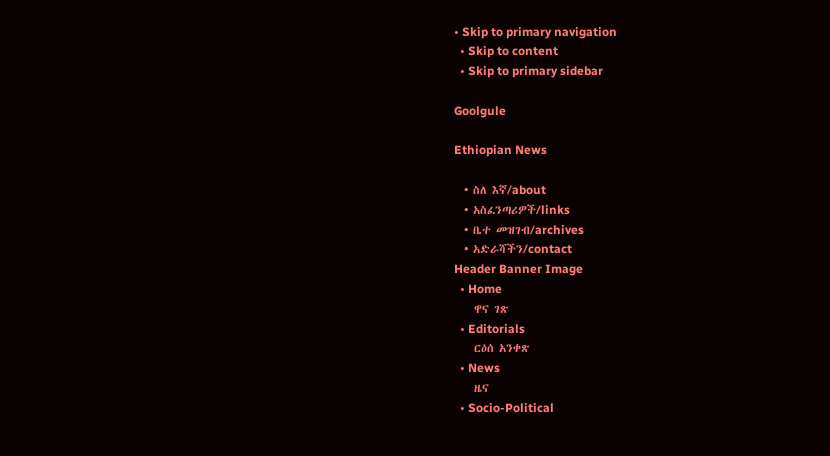• Skip to primary navigation
  • Skip to content
  • Skip to primary sidebar

Goolgule

Ethiopian News

  • ስለ እኛ/about
  • አስፈንጣሪዎች/links
  • ቤተ መዝገብ/archives
  • አድራሻችን/contact
Header Banner Image
  • Home
    ዋና ገጽ
  • Editorials
    ርዕሰ አንቀጽ
  • News
    ዜና
  • Socio-Political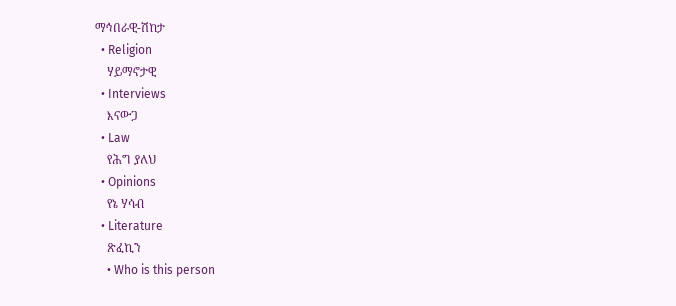ማኅበራዊ-ሽከታ
  • Religion
    ሃይማኖታዊ
  • Interviews
    እናውጋ
  • Law
    የሕግ ያለህ
  • Opinions
    የኔ ሃሳብ
  • Literature
    ጽፈኪን
    • Who is this person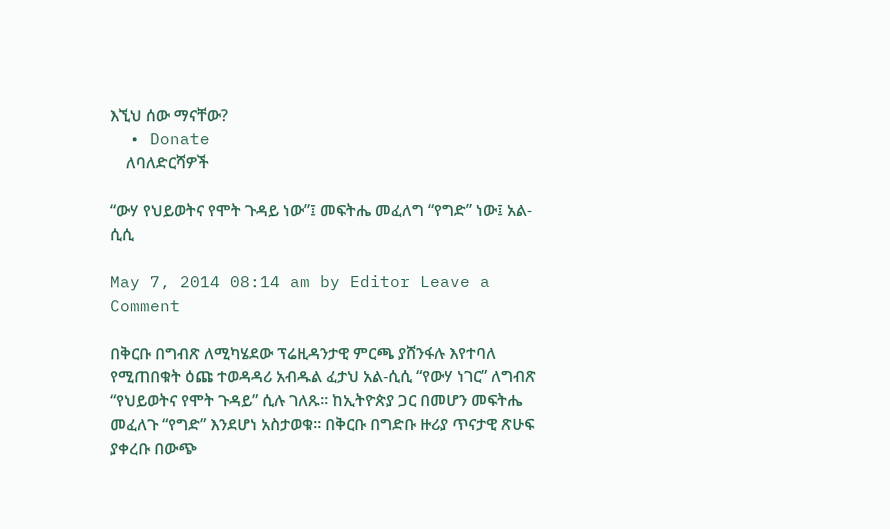እኚህ ሰው ማናቸው?
  • Donate
    ለባለድርሻዎች

“ውሃ የህይወትና የሞት ጉዳይ ነው”፤ መፍትሔ መፈለግ “የግድ” ነው፤ አል-ሲሲ

May 7, 2014 08:14 am by Editor Leave a Comment

በቅርቡ በግብጽ ለሚካሄደው ፕሬዚዳንታዊ ምርጫ ያሸንፋሉ እየተባለ የሚጠበቁት ዕጩ ተወዳዳሪ አብዱል ፈታህ አል-ሲሲ “የውሃ ነገር” ለግብጽ “የህይወትና የሞት ጉዳይ” ሲሉ ገለጹ፡፡ ከኢትዮጵያ ጋር በመሆን መፍትሔ መፈለጉ “የግድ” እንደሆነ አስታወቁ፡፡ በቅርቡ በግድቡ ዙሪያ ጥናታዊ ጽሁፍ ያቀረቡ በውጭ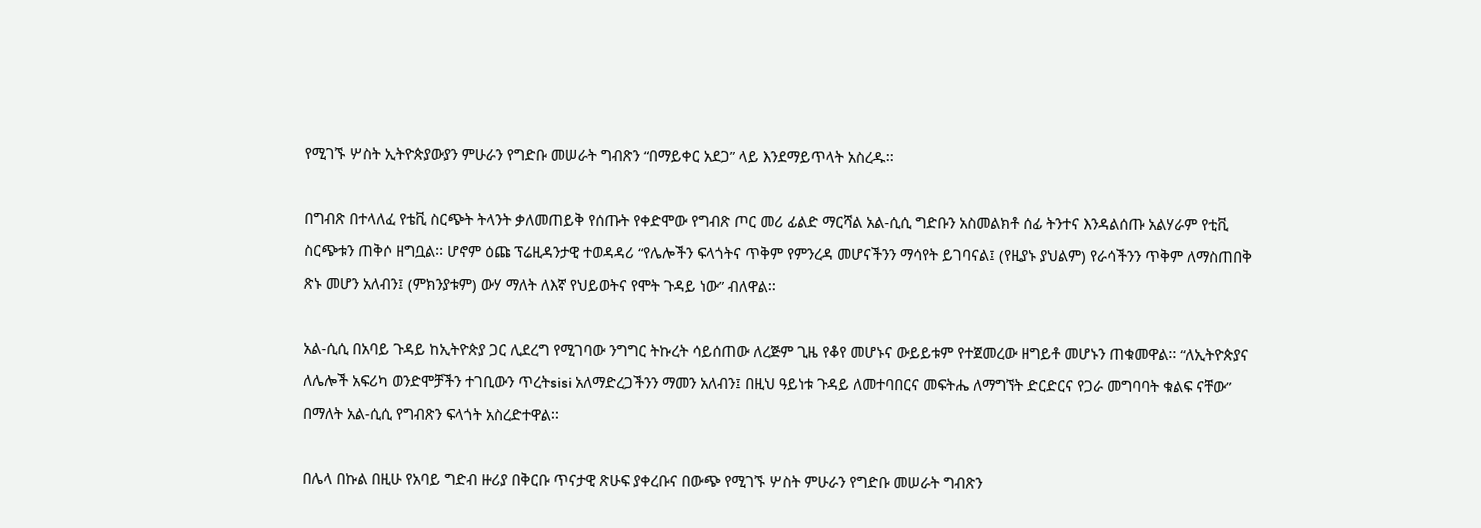የሚገኙ ሦስት ኢትዮጵያውያን ምሁራን የግድቡ መሠራት ግብጽን “በማይቀር አደጋ” ላይ እንደማይጥላት አስረዱ፡፡

በግብጽ በተላለፈ የቴቪ ስርጭት ትላንት ቃለመጠይቅ የሰጡት የቀድሞው የግብጽ ጦር መሪ ፊልድ ማርሻል አል-ሲሲ ግድቡን አስመልክቶ ሰፊ ትንተና እንዳልሰጡ አልሃራም የቲቪ ስርጭቱን ጠቅሶ ዘግቧል፡፡ ሆኖም ዕጩ ፕሬዚዳንታዊ ተወዳዳሪ “የሌሎችን ፍላጎትና ጥቅም የምንረዳ መሆናችንን ማሳየት ይገባናል፤ (የዚያኑ ያህልም) የራሳችንን ጥቅም ለማስጠበቅ ጽኑ መሆን አለብን፤ (ምክንያቱም) ውሃ ማለት ለእኛ የህይወትና የሞት ጉዳይ ነው” ብለዋል፡፡

አል-ሲሲ በአባይ ጉዳይ ከኢትዮጵያ ጋር ሊደረግ የሚገባው ንግግር ትኩረት ሳይሰጠው ለረጅም ጊዜ የቆየ መሆኑና ውይይቱም የተጀመረው ዘግይቶ መሆኑን ጠቁመዋል፡፡ “ለኢትዮጵያና ለሌሎች አፍሪካ ወንድሞቻችን ተገቢውን ጥረትsisi አለማድረጋችንን ማመን አለብን፤ በዚህ ዓይነቱ ጉዳይ ለመተባበርና መፍትሔ ለማግኘት ድርድርና የጋራ መግባባት ቁልፍ ናቸው” በማለት አል-ሲሲ የግብጽን ፍላጎት አስረድተዋል፡፡

በሌላ በኩል በዚሁ የአባይ ግድብ ዙሪያ በቅርቡ ጥናታዊ ጽሁፍ ያቀረቡና በውጭ የሚገኙ ሦስት ምሁራን የግድቡ መሠራት ግብጽን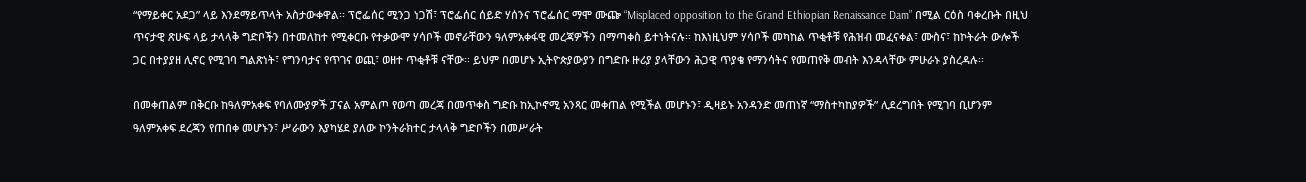“የማይቀር አደጋ” ላይ እንደማይጥላት አስታውቀዋል፡፡ ፕሮፌሰር ሚንጋ ነጋሽ፣ ፕሮፌሰር ሰይድ ሃሰንና ፕሮፌሰር ማሞ ሙጬ “Misplaced opposition to the Grand Ethiopian Renaissance Dam” በሚል ርዕስ ባቀረቡት በዚህ ጥናታዊ ጽሁፍ ላይ ታላላቅ ግድቦችን በተመለከተ የሚቀርቡ የተቃውሞ ሃሳቦች መኖራቸውን ዓለምአቀፋዊ መረጃዎችን በማጣቀስ ይተነትናሉ፡፡ ከእነዚህም ሃሳቦች መካከል ጥቂቶቹ የሕዝብ መፈናቀል፣ ሙስና፣ ከኮትራት ውሎች ጋር በተያያዘ ሊኖር የሚገባ ግልጽነት፣ የግንባታና የጥገና ወጪ፣ ወዘተ ጥቂቶቹ ናቸው፡፡ ይህም በመሆኑ ኢትዮጵያውያን በግድቡ ዙሪያ ያላቸውን ሕጋዊ ጥያቄ የማንሳትና የመጠየቅ መብት እንዳላቸው ምሁራኑ ያስረዳሉ፡፡

በመቀጠልም በቅርቡ ከዓለምአቀፍ የባለሙያዎች ፓናል አምልጦ የወጣ መረጃ በመጥቀስ ግድቡ ከኢኮኖሚ አንጻር መቀጠል የሚችል መሆኑን፣ ዲዛይኑ አንዳንድ መጠነኛ “ማስተካከያዎች” ሊደረግበት የሚገባ ቢሆንም ዓለምአቀፍ ደረጃን የጠበቀ መሆኑን፣ ሥራውን እያካሄደ ያለው ኮንትራክተር ታላላቅ ግድቦችን በመሥራት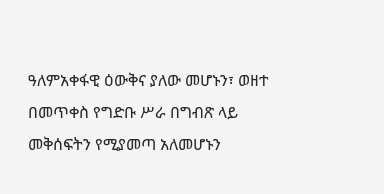ዓለምአቀፋዊ ዕውቅና ያለው መሆኑን፣ ወዘተ በመጥቀስ የግድቡ ሥራ በግብጽ ላይ መቅሰፍትን የሚያመጣ አለመሆኑን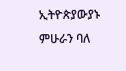ኢትዮጵያውያኑ ምሁራን ባለ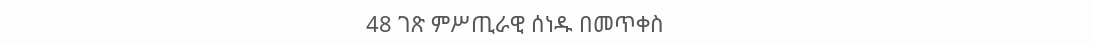48 ገጽ ምሥጢራዊ ሰነዱ በመጥቀስ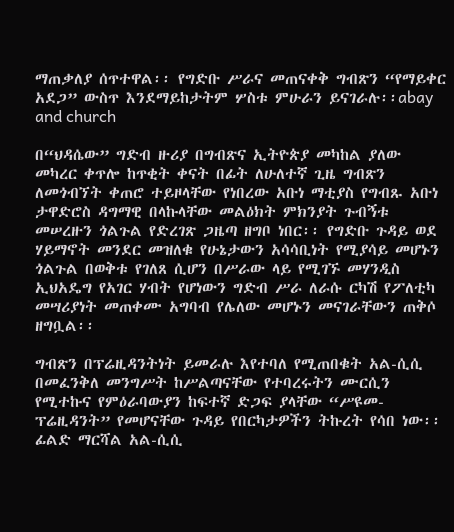ማጠቃለያ ሰጥተዋል፡፡ የግድቡ ሥራና መጠናቀቅ ግብጽን “የማይቀር አደጋ” ውስጥ እንደማይከታትም ሦስቱ ምሁራን ይናገራሉ፡፡abay and church

በ“ህዳሴው” ግድብ ዙሪያ በግብጽና ኢትዮጵያ መካከል ያለው መካረር ቀጥሎ ከጥቂት ቀናት በፊት ለሁለተኛ ጊዜ ግብጽን ለመጎብኘት ቀጠሮ ተይዞላቸው የነበረው አቡነ ማቲያስ የግብጹ አቡነ ታዋድሮስ ዳግማዊ በላኩላቸው መልዕክት ምክንያት ጉብኝቱ መሠረዙን ጎልጉል የድረገጽ ጋዜጣ ዘግቦ ነበር፡፡ የግድቡ ጉዳይ ወደ ሃይማኖት መንደር መዝለቁ የሁኔታውን አሳሳቢነት የሚያሳይ መሆኑን ጎልጉል በወቅቱ የገለጸ ሲሆን በሥራው ላይ የሚገኙ መሃንዲስ ኢህአዴግ የአገር ሃብት የሆነውን ግድብ ሥራ ለራሱ ርካሽ የፖለቲካ መሣሪያነት መጠቀሙ አግባብ የሌለው መሆኑን መናገራቸውን ጠቅሶ ዘግቧል፡፡

ግብጽን በፕሬዚዳንትነት ይመራሉ እየተባለ የሚጠበቁት አል-ሲሲ በመፈንቅለ መንግሥት ከሥልጣናቸው የተባረሩትን ሙርሲን የሚተኩና የምዕራባውያን ከፍተኛ ድጋፍ ያላቸው “ሥዩመ-ፕሬዚዳንት” የመሆናቸው ጉዳይ የበርካታዎችን ትኩረት የሳበ ነው፡፡ ፊልድ ማርሻል አል-ሲሲ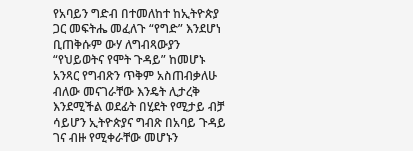የአባይን ግድብ በተመለከተ ከኢትዮጵያ ጋር መፍትሔ መፈለጉ “የግድ” እንደሆነ ቢጠቅሱም ውሃ ለግብጻውያን “የህይወትና የሞት ጉዳይ” ከመሆኑ አንጻር የግብጽን ጥቅም አስጠብቃለሁ ብለው መናገራቸው እንዴት ሊታረቅ እንደሚችል ወደፊት በሂደት የሚታይ ብቻ ሳይሆን ኢትዮጵያና ግብጽ በአባይ ጉዳይ ገና ብዙ የሚቀራቸው መሆኑን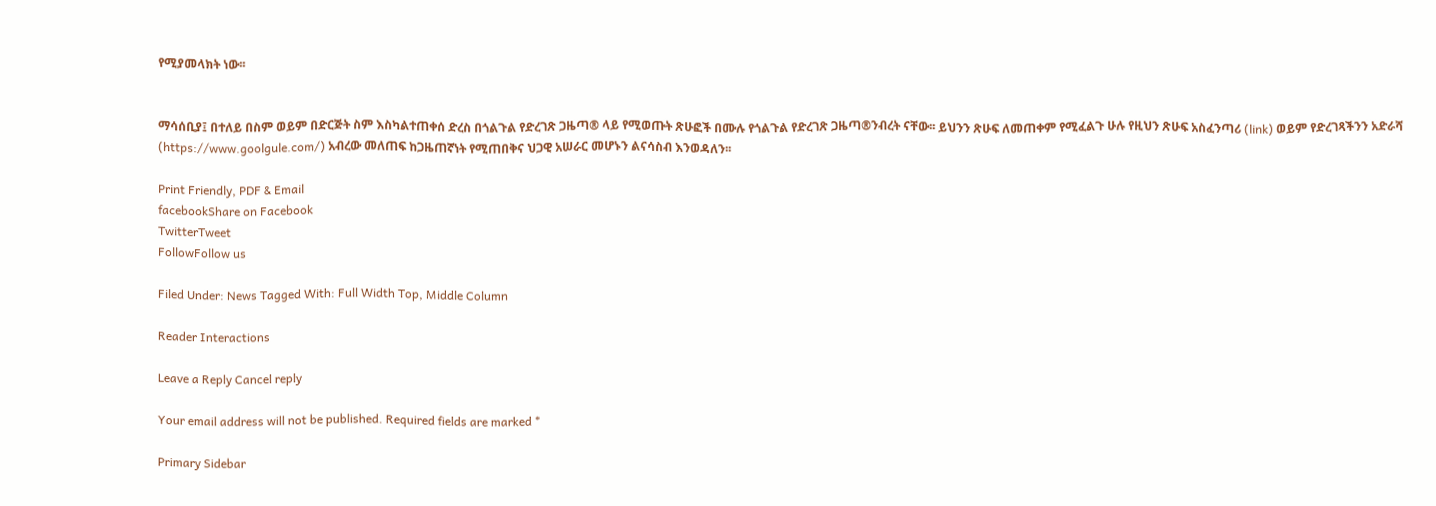የሚያመላክት ነው፡፡


ማሳሰቢያ፤ በተለይ በስም ወይም በድርጅት ስም እስካልተጠቀሰ ድረስ በጎልጉል የድረገጽ ጋዜጣ® ላይ የሚወጡት ጽሁፎች በሙሉ የጎልጉል የድረገጽ ጋዜጣ®ንብረት ናቸው፡፡ ይህንን ጽሁፍ ለመጠቀም የሚፈልጉ ሁሉ የዚህን ጽሁፍ አስፈንጣሪ (link) ወይም የድረገጻችንን አድራሻ (https://www.goolgule.com/) አብረው መለጠፍ ከጋዜጠኛነት የሚጠበቅና ህጋዊ አሠራር መሆኑን ልናሳስብ እንወዳለን፡፡

Print Friendly, PDF & Email
facebookShare on Facebook
TwitterTweet
FollowFollow us

Filed Under: News Tagged With: Full Width Top, Middle Column

Reader Interactions

Leave a Reply Cancel reply

Your email address will not be published. Required fields are marked *

Primary Sidebar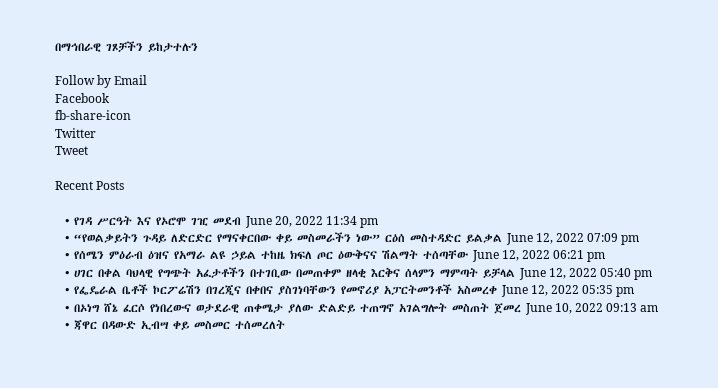በማኅበራዊ ገጾቻችን ይከታተሉን

Follow by Email
Facebook
fb-share-icon
Twitter
Tweet

Recent Posts

  • የገዳ ሥርዓት እና የኦሮሞ ገዢ መደብ June 20, 2022 11:34 pm
  • “የወልቃይትን ጉዳይ ለድርድር የማናቀርበው ቀይ መስመራችን ነው” ርዕሰ መስተዳድር ይልቃል June 12, 2022 07:09 pm
  • የሰሜን ምዕራብ ዕዝና የአማራ ልዩ ኃይል ተከዜ ክፍለ ጦር ዕውቅናና ሽልማት ተሰጣቸው June 12, 2022 06:21 pm
  • ሀገር በቀል ባህላዊ የግጭት አፈታቶችን በተገቢው በመጠቀም ዘላቂ እርቅና ሰላምን ማምጣት ይቻላል June 12, 2022 05:40 pm
  • የፌዴራል ቤቶች ኮርፖሬሽን በገረጂና በቀበና ያስገነባቸውን የመኖሪያ አፓርትመንቶች አስመረቀ June 12, 2022 05:35 pm
  • በኦነግ ሸኔ ፈርሶ የነበረውና ወታደራዊ ጠቀሜታ ያለው ድልድይ ተጠግኖ አገልግሎት መስጠት ጀመረ June 10, 2022 09:13 am
  • ጃዋር በዳውድ ኢብሣ ቀይ መስመር ተሰመረለት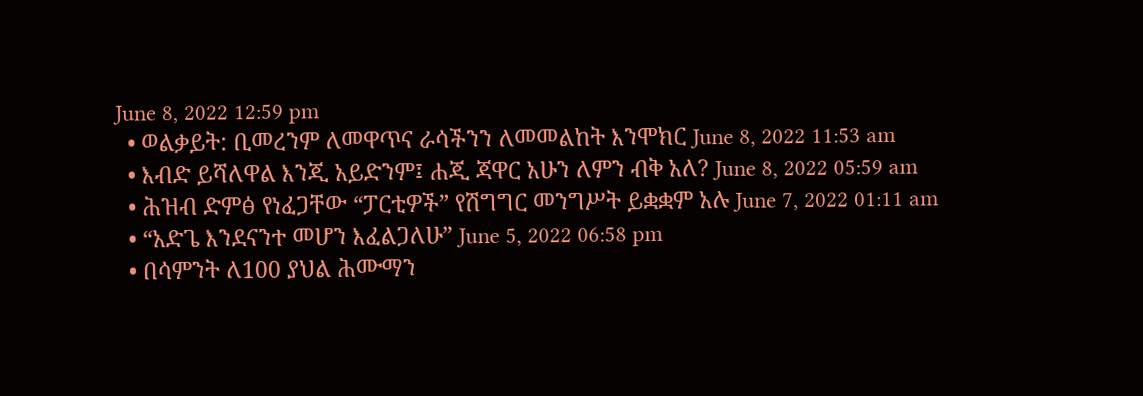June 8, 2022 12:59 pm
  • ወልቃይት: ቢመረንም ለመዋጥና ራሳችንን ለመመልከት እንሞክር June 8, 2022 11:53 am
  • እብድ ይሻለዋል እንጂ አይድንም፤ ሐጂ ጃዋር አሁን ለምን ብቅ አለ? June 8, 2022 05:59 am
  • ሕዝብ ድምፅ የነፈጋቸው “ፓርቲዎች” የሽግግር መንግሥት ይቋቋም አሉ June 7, 2022 01:11 am
  • “አድጌ እንደናንተ መሆን እፈልጋለሁ” June 5, 2022 06:58 pm
  • በሳምንት ለ100 ያህል ሕሙማን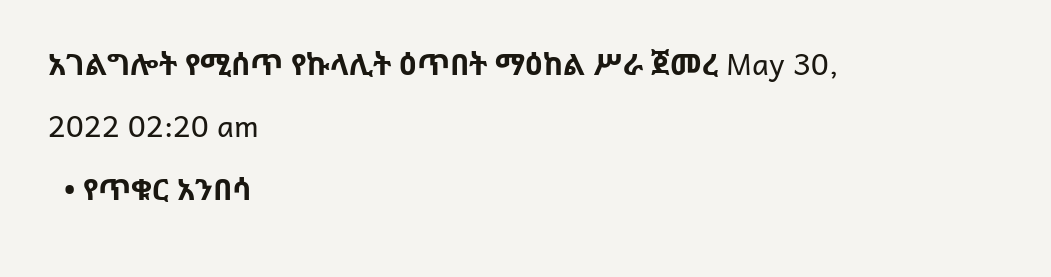አገልግሎት የሚሰጥ የኩላሊት ዕጥበት ማዕከል ሥራ ጀመረ May 30, 2022 02:20 am
  • የጥቁር አንበሳ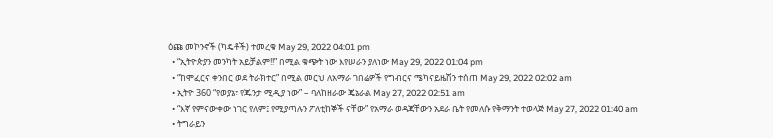ዕጩ መኮንኖች (ካዴቶች) ተመረቁ May 29, 2022 04:01 pm
  • “ኢትዮጵያን መንካት አይቻልም!!” በሚል ቁጭት ነው እየሠራን ያለነው May 29, 2022 01:04 pm
  • “ከሞፈርና ቀንበር ወደ ትራክተር” በሚል መርህ ለአማራ ገበሬዎች የግብርና ሜካናይዜሽን ተሰጠ May 29, 2022 02:02 am
  • ኢትዮ 360 “የወያኔ፣ የጁንታ ሚዲያ ነው” – ባለከዘራው ጄኔራል May 27, 2022 02:51 am
  • “እኛ የምናውቀው ነገር የለም፤ የሚያጣሉን ፖለቲከኞች ናቸው” የአማራ ወዳጃቸውን አደራ ቤት የመለሱ የቅማንት ተወላጅ May 27, 2022 01:40 am
  • ትግራይን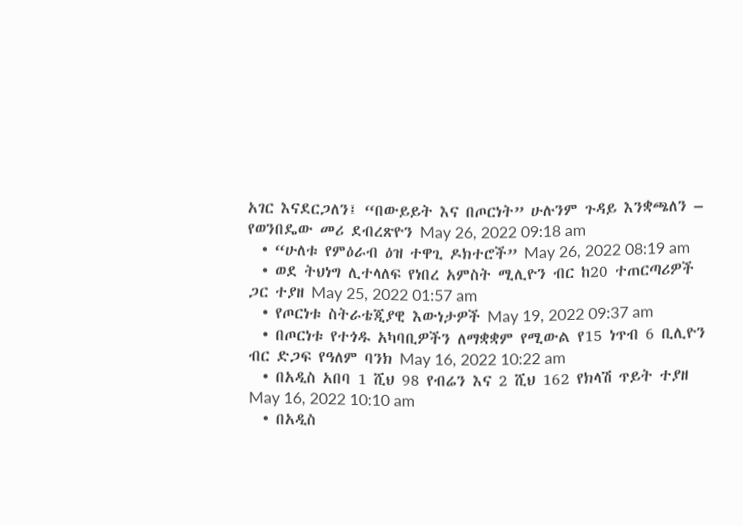አገር እናደርጋለን፤ “በውይይት እና በጦርነት” ሁሉንም ጉዳይ እንቋጫለን – የወንበዴው መሪ ደብረጽዮን May 26, 2022 09:18 am
  • “ሁለቱ የምዕራብ ዕዝ ተዋጊ ዶክተሮች” May 26, 2022 08:19 am
  • ወደ ትህነግ ሊተላለፍ የነበረ አምስት ሚሊዮን ብር ከ20 ተጠርጣሪዎች ጋር ተያዘ May 25, 2022 01:57 am
  • የጦርነቱ ስትራቴጂያዊ እውነታዎች May 19, 2022 09:37 am
  • በጦርነቱ የተጎዱ አካባቢዎችን ለማቋቋም የሚውል የ15 ነጥብ 6 ቢሊዮን ብር ድጋፍ የዓለም ባንክ May 16, 2022 10:22 am
  • በአዲስ አበባ 1 ሺህ 98 የብሬን እና 2 ሺህ 162 የክላሽ ጥይት ተያዘ May 16, 2022 10:10 am
  • በአዲስ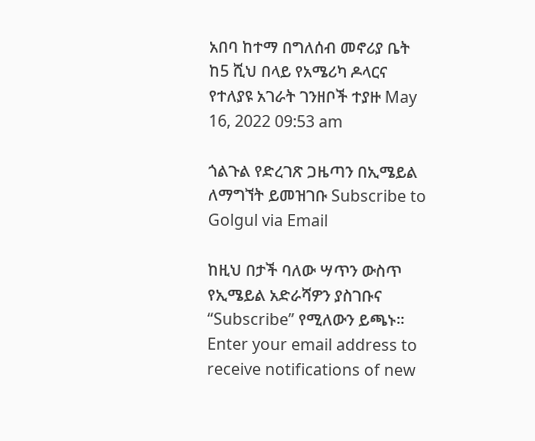አበባ ከተማ በግለሰብ መኖሪያ ቤት ከ5 ሺህ በላይ የአሜሪካ ዶላርና የተለያዩ አገራት ገንዘቦች ተያዙ May 16, 2022 09:53 am

ጎልጉል የድረገጽ ጋዜጣን በኢሜይል ለማግኘት ይመዝገቡ Subscribe to Golgul via Email

ከዚህ በታች ባለው ሣጥን ውስጥ የኢሜይል አድራሻዎን ያስገቡና “Subscribe” የሚለውን ይጫኑ፡፡
Enter your email address to receive notifications of new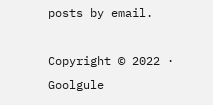posts by email.

Copyright © 2022 · Goolgule